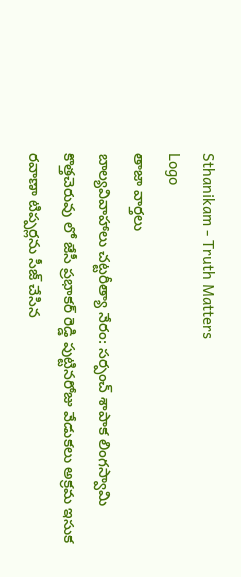Sthanikam - Truth Matters
Logo
తాజా వార్తలు
బాల్యవివాహాలు చట్టరీత్యా నేరం: సర్పంచ్ శాపాక లింగస్వామి కొత్తచెరువు లో జేసీ ప్రభాకర్ రెడ్డి పుట్టినరోజు వేడుకలు అక్రమ ఇసుక రవాణా టిప్పర్లను సీజ్ చేసిన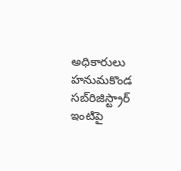అధికారులు హనుమకొండ సబ్‌రిజిస్ట్రార్ ఇంటిపై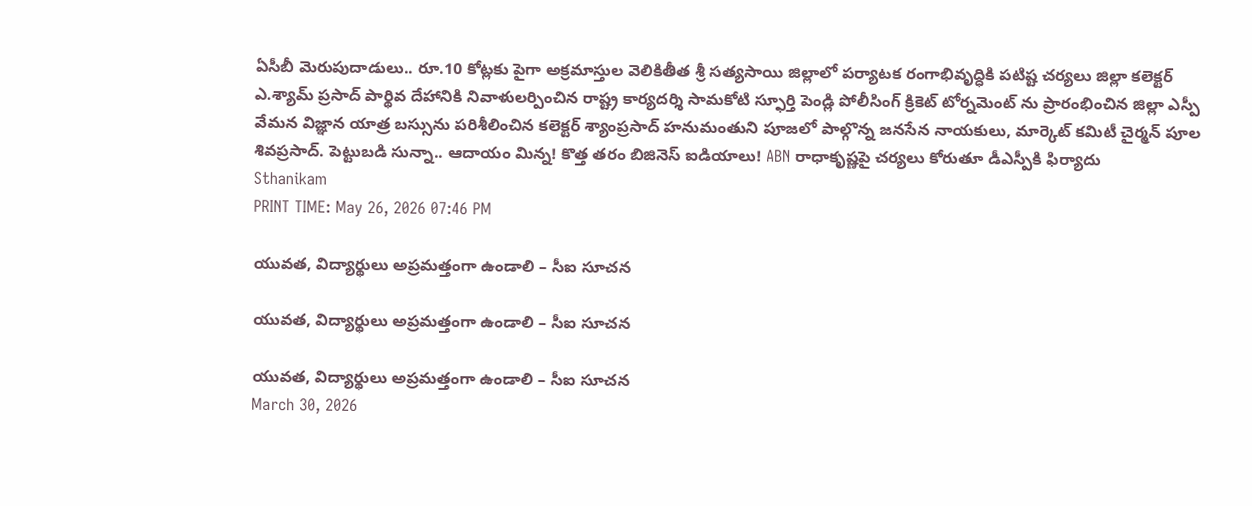ఏసీబీ మెరుపుదాడులు.. రూ.10 కోట్లకు పైగా అక్రమాస్తుల వెలికితీత శ్రీ సత్యసాయి జిల్లాలో పర్యాటక రంగాభివృద్ధికి పటిష్ట చర్యలు జిల్లా కలెక్టర్ ఎ.శ్యామ్ ప్రసాద్ పార్థివ దేహానికి నివాళులర్పించిన రాష్ట్ర కార్యదర్శి సామకోటి స్ఫూర్తి పెండ్లి పోలీసింగ్ క్రికెట్ టోర్నమెంట్ ను ప్రారంభించిన జిల్లా ఎస్పీ వేమన విజ్ఞాన యాత్ర బస్సును పరిశీలించిన కలెక్టర్ శ్యాంప్రసాద్ హనుమంతుని పూజలో పాల్గొన్న జనసేన నాయకులు, మార్కెట్ కమిటీ చైర్మన్ పూల శివప్రసాద్. పెట్టుబడి సున్నా.. ఆదాయం మిన్న! కొత్త తరం బిజినెస్ ఐడియాలు! ABN రాధాకృష్ణపై చర్యలు కోరుతూ డీఎస్పీకి ఫిర్యాదు
Sthanikam
PRINT TIME: May 26, 2026 07:46 PM

యువత, విద్యార్థులు అప్రమత్తంగా ఉండాలి – సీఐ సూచన

యువత, విద్యార్థులు అప్రమత్తంగా ఉండాలి – సీఐ సూచన

యువత, విద్యార్థులు అప్రమత్తంగా ఉండాలి – సీఐ సూచన
March 30, 2026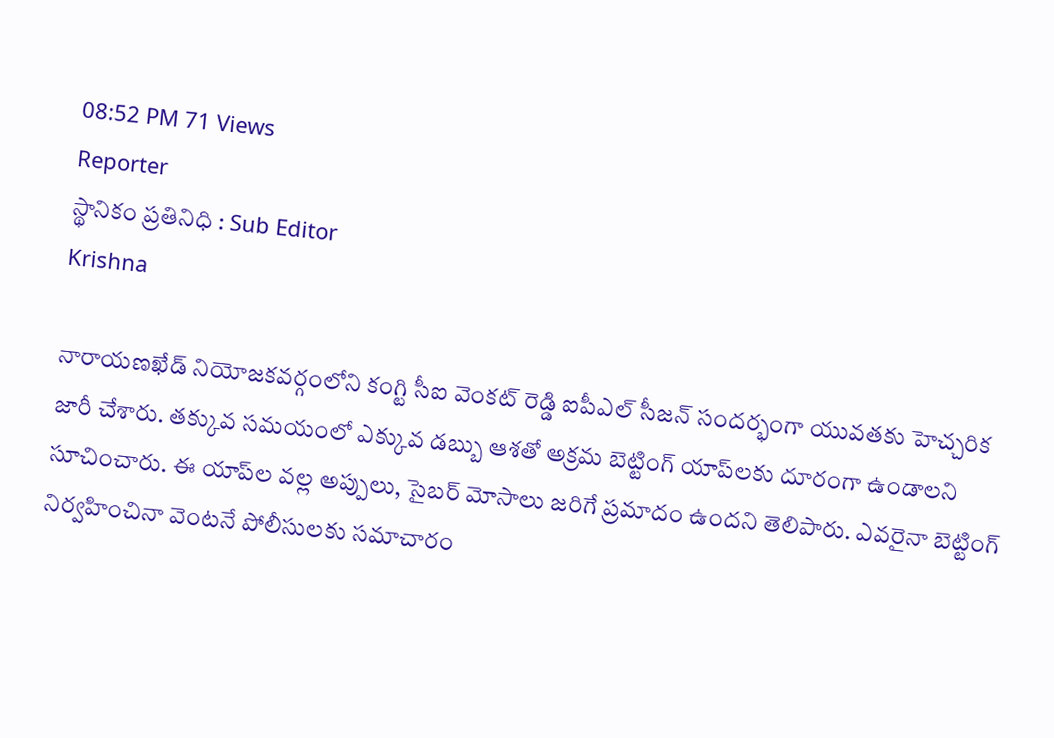08:52 PM 71 Views
Reporter
స్థానికం ప్రతినిధి : Sub Editor
Krishna

నారాయణఖేడ్ నియోజకవర్గంలోని కంగ్టి సీఐ వెంకట్ రెడ్డి ఐపీఎల్ సీజన్ సందర్భంగా యువతకు హెచ్చరిక జారీ చేశారు. తక్కువ సమయంలో ఎక్కువ డబ్బు ఆశతో అక్రమ బెట్టింగ్ యాప్‌లకు దూరంగా ఉండాలని సూచించారు. ఈ యాప్‌ల వల్ల అప్పులు, సైబర్ మోసాలు జరిగే ప్రమాదం ఉందని తెలిపారు. ఎవరైనా బెట్టింగ్ నిర్వహించినా వెంటనే పోలీసులకు సమాచారం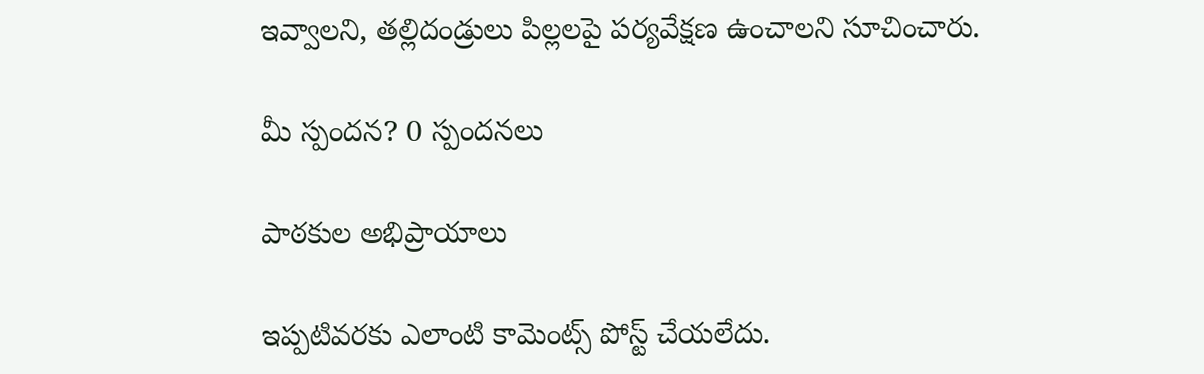ఇవ్వాలని, తల్లిదండ్రులు పిల్లలపై పర్యవేక్షణ ఉంచాలని సూచించారు.

మీ స్పందన? 0 స్పందనలు

పాఠకుల అభిప్రాయాలు

ఇప్పటివరకు ఎలాంటి కామెంట్స్ పోస్ట్ చేయలేదు.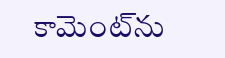కామెంట్‌ను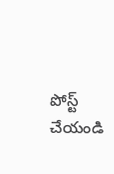పోస్ట్ చేయండి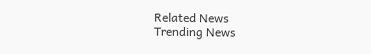Related News
Trending News